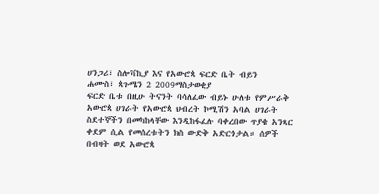ሀንጋሪ፣ ስሎቫኪያ እና የአውሮጳ ፍርድ ቤት ብይን
ሐሙስ፣ ጳጉሜን 2 2009ማስታወቂያ
ፍርድ ቤቱ በዚሁ ትናንት ባሳለፈው ብይኑ ሁለቱ የምሥራቅ አውሮጳ ሀገራት የአውሮጳ ህብረት ኮሚሽን አባል ሀገራት ስደተኞችን በመካከላቸው እንዲከፋፈሉ ባቀረበው ጥያቄ አንጻር ቀደም ሲል የመሰረቱትን ክስ ውድቅ አድርጎታል። ሰዎች በብዛት ወደ አውሮጳ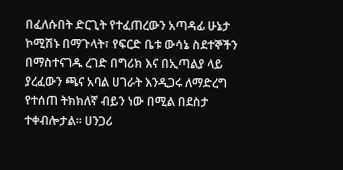በፈለሱበት ድርጊት የተፈጠረውን አጣዳፊ ሁኔታ ኮሚሽኑ በማጉላት፣ የፍርድ ቤቱ ውሳኔ ስደተኞችን በማስተናገዱ ረገድ በግሪክ እና በኢጣልያ ላይ ያረፈውን ጫና አባል ሀገራት እንዲጋሩ ለማድረግ የተሰጠ ትክክለኛ ብይን ነው በሚል በደስታ ተቀብሎታል። ሀንጋሪ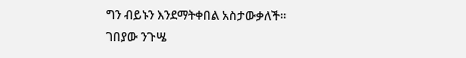ግን ብይኑን እንደማትቀበል አስታውቃለች።
ገበያው ንጉሤ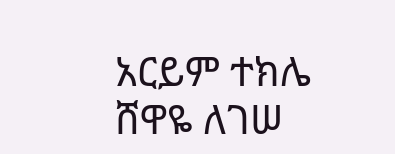አርይም ተክሌ
ሸዋዬ ለገሠ